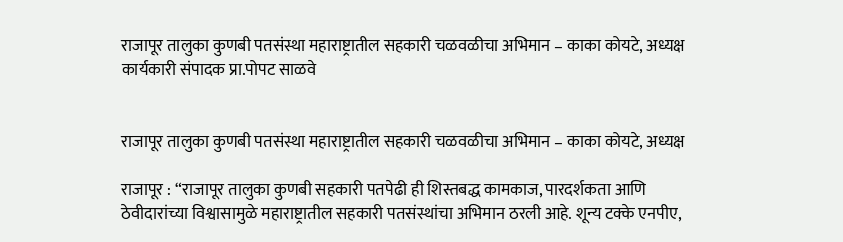राजापूर तालुका कुणबी पतसंस्था महाराष्ट्रातील सहकारी चळवळीचा अभिमान – काका कोयटे, अध्यक्ष
कार्यकारी संपादक प्रा.पोपट साळवे


राजापूर तालुका कुणबी पतसंस्था महाराष्ट्रातील सहकारी चळवळीचा अभिमान – काका कोयटे, अध्यक्ष

राजापूर : “राजापूर तालुका कुणबी सहकारी पतपेढी ही शिस्तबद्ध कामकाज, पारदर्शकता आणि ठेवीदारांच्या विश्वासामुळे महाराष्ट्रातील सहकारी पतसंस्थांचा अभिमान ठरली आहे. शून्य टक्के एनपीए,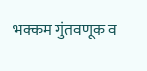भक्कम गुंतवणूक व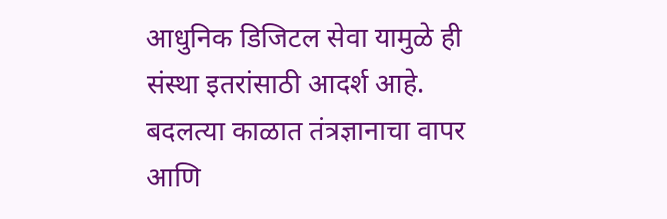आधुनिक डिजिटल सेवा यामुळे ही संस्था इतरांसाठी आदर्श आहे. बदलत्या काळात तंत्रज्ञानाचा वापर आणि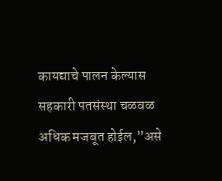कायद्याचे पालन केल्यास सहकारी पतसंस्था चळवळ अधिक मजबूत होईल,”असे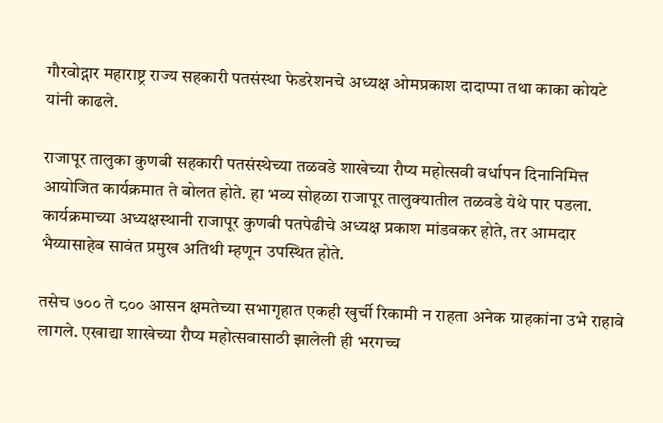गौरवोद्गार महाराष्ट्र राज्य सहकारी पतसंस्था फेडरेशनचे अध्यक्ष ओमप्रकाश दादाप्पा तथा काका कोयटे यांनी काढले.

राजापूर तालुका कुणबी सहकारी पतसंस्थेच्या तळवडे शाखेच्या रौप्य महोत्सवी वर्धापन दिनानिमित्त आयोजित कार्यक्रमात ते बोलत होते. हा भव्य सोहळा राजापूर तालुक्यातील तळवडे येथे पार पडला. कार्यक्रमाच्या अध्यक्षस्थानी राजापूर कुणबी पतपेढीचे अध्यक्ष प्रकाश मांडवकर होते, तर आमदार भैय्यासाहेब सावंत प्रमुख अतिथी म्हणून उपस्थित होते.

तसेच ७०० ते ८०० आसन क्षमतेच्या सभागृहात एकही खुर्ची रिकामी न राहता अनेक ग्राहकांना उभे राहावे लागले. एखाद्या शाखेच्या रौप्य महोत्सवासाठी झालेली ही भरगच्च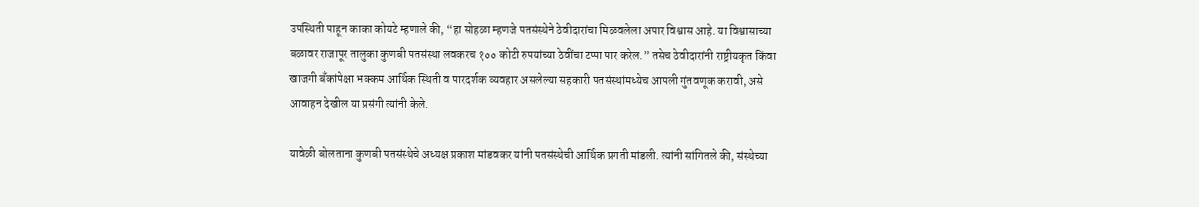उपस्थिती पाहून काका कोयटे म्हणाले की, “हा सोहळा म्हणजे पतसंस्थेने ठेवीदारांचा मिळवलेला अपार विश्वास आहे. या विश्वासाच्या बळावर राजापूर तालुका कुणबी पतसंस्था लवकरच १०० कोटी रुपयांच्या ठेवींचा टप्पा पार करेल.” तसेच ठेवीदारांनी राष्ट्रीयकृत किंवा खाजगी बँकांपेक्षा भक्कम आर्थिक स्थिती व पारदर्शक व्यवहार असलेल्या सहकारी पतसंस्थांमध्येच आपली गुंतवणूक करावी, असे आवाहन देखील या प्रसंगी त्यांनी केले.

यावेळी बोलताना कुणबी पतसंस्थेचे अध्यक्ष प्रकाश मांडवकर यांनी पतसंस्थेची आर्थिक प्रगती मांडली. त्यांनी सांगितले की, संस्थेच्या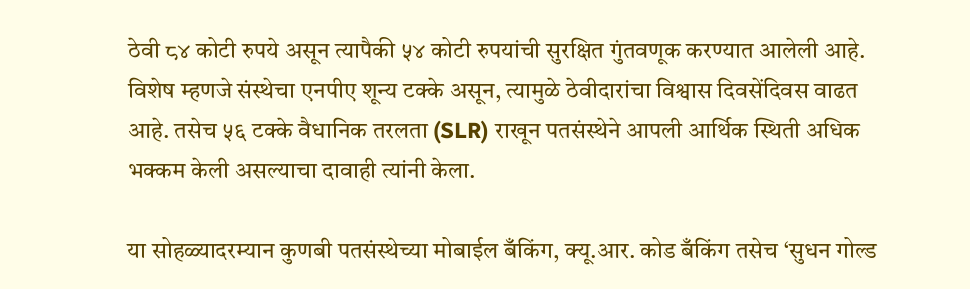ठेवी ८४ कोटी रुपये असून त्यापैकी ५४ कोटी रुपयांची सुरक्षित गुंतवणूक करण्यात आलेली आहे. विशेष म्हणजे संस्थेचा एनपीए शून्य टक्के असून, त्यामुळे ठेवीदारांचा विश्वास दिवसेंदिवस वाढत आहे. तसेच ५६ टक्के वैधानिक तरलता (SLR) राखून पतसंस्थेने आपली आर्थिक स्थिती अधिक भक्कम केली असल्याचा दावाही त्यांनी केला.

या सोहळ्यादरम्यान कुणबी पतसंस्थेच्या मोबाईल बँकिंग, क्यू.आर. कोड बँकिंग तसेच ‘सुधन गोल्ड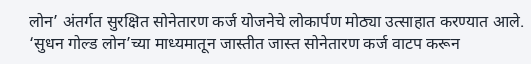लोन’ अंतर्गत सुरक्षित सोनेतारण कर्ज योजनेचे लोकार्पण मोठ्या उत्साहात करण्यात आले. ‘सुधन गोल्ड लोन’च्या माध्यमातून जास्तीत जास्त सोनेतारण कर्ज वाटप करून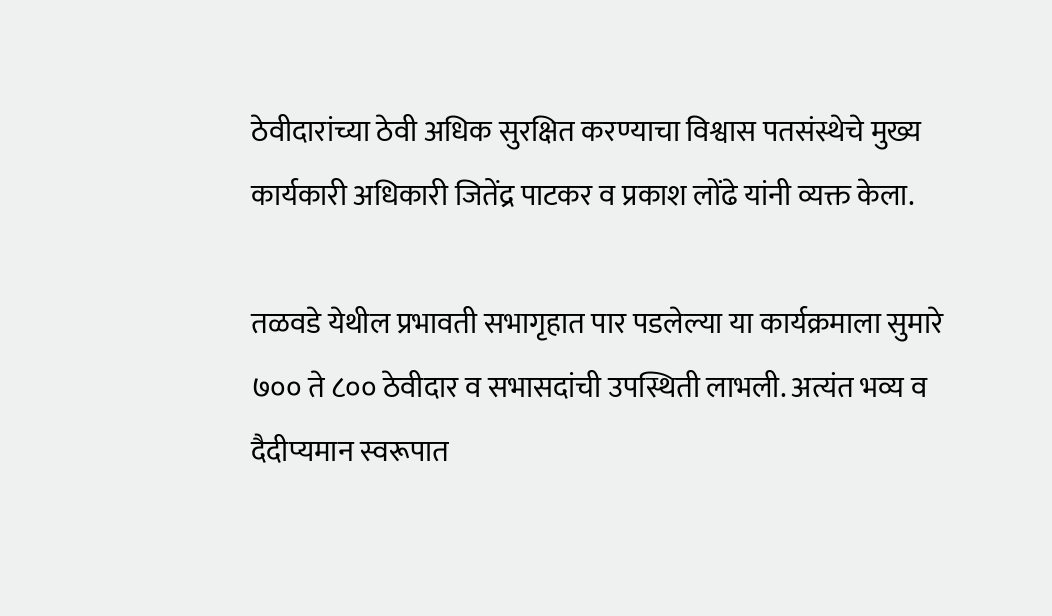ठेवीदारांच्या ठेवी अधिक सुरक्षित करण्याचा विश्वास पतसंस्थेचे मुख्य कार्यकारी अधिकारी जितेंद्र पाटकर व प्रकाश लोंढे यांनी व्यक्त केला.

तळवडे येथील प्रभावती सभागृहात पार पडलेल्या या कार्यक्रमाला सुमारे ७०० ते ८०० ठेवीदार व सभासदांची उपस्थिती लाभली. अत्यंत भव्य व दैदीप्यमान स्वरूपात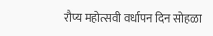रौप्य महोत्सवी वर्धापन दिन सोहळा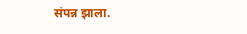संपन्न झाला.